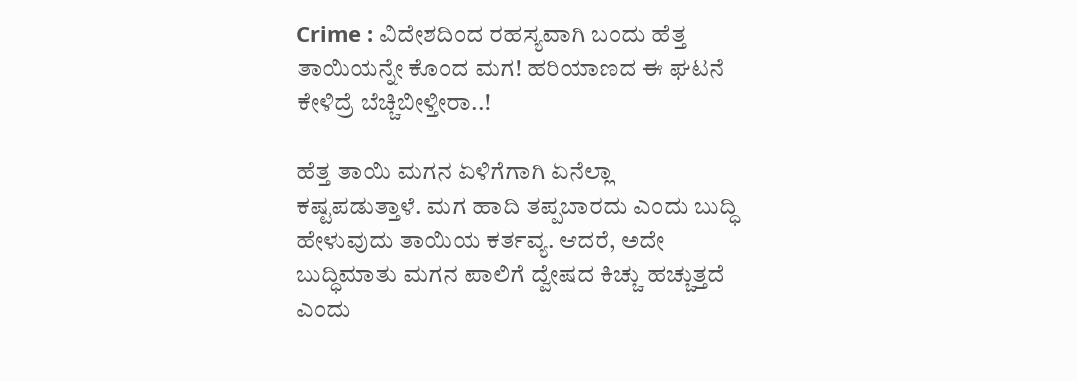Crime : ವಿದೇಶದಿಂದ ರಹಸ್ಯವಾಗಿ ಬಂದು ಹೆತ್ತ ತಾಯಿಯನ್ನೇ ಕೊಂದ ಮಗ! ಹರಿಯಾಣದ ಈ ಘಟನೆ ಕೇಳಿದ್ರೆ ಬೆಚ್ಚಿಬೀಳ್ತೀರಾ..!

ಹೆತ್ತ ತಾಯಿ ಮಗನ ಏಳಿಗೆಗಾಗಿ ಏನೆಲ್ಲಾ ಕಷ್ಟಪಡುತ್ತಾಳೆ. ಮಗ ಹಾದಿ ತಪ್ಪಬಾರದು ಎಂದು ಬುದ್ಧಿ ಹೇಳುವುದು ತಾಯಿಯ ಕರ್ತವ್ಯ. ಆದರೆ, ಅದೇ ಬುದ್ಧಿಮಾತು ಮಗನ ಪಾಲಿಗೆ ದ್ವೇಷದ ಕಿಚ್ಚು ಹಚ್ಚುತ್ತದೆ ಎಂದು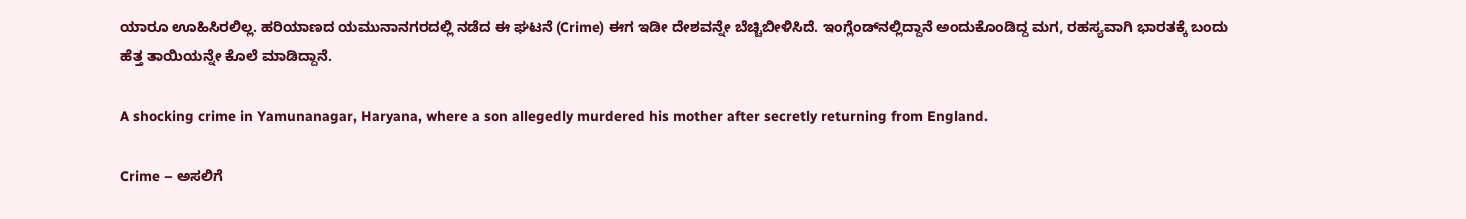ಯಾರೂ ಊಹಿಸಿರಲಿಲ್ಲ. ಹರಿಯಾಣದ ಯಮುನಾನಗರದಲ್ಲಿ ನಡೆದ ಈ ಘಟನೆ (Crime) ಈಗ ಇಡೀ ದೇಶವನ್ನೇ ಬೆಚ್ಚಿಬೀಳಿಸಿದೆ. ಇಂಗ್ಲೆಂಡ್‌ನಲ್ಲಿದ್ದಾನೆ ಅಂದುಕೊಂಡಿದ್ದ ಮಗ, ರಹಸ್ಯವಾಗಿ ಭಾರತಕ್ಕೆ ಬಂದು ಹೆತ್ತ ತಾಯಿಯನ್ನೇ ಕೊಲೆ ಮಾಡಿದ್ದಾನೆ.

A shocking crime in Yamunanagar, Haryana, where a son allegedly murdered his mother after secretly returning from England.

Crime – ಅಸಲಿಗೆ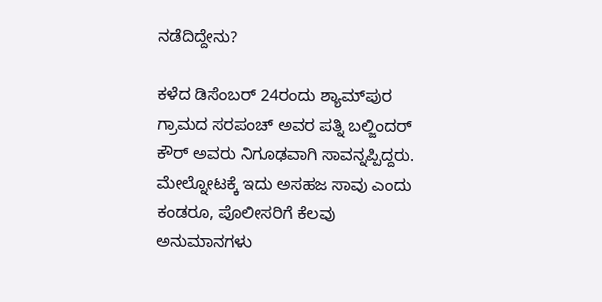ನಡೆದಿದ್ದೇನು?

ಕಳೆದ ಡಿಸೆಂಬರ್ 24ರಂದು ಶ್ಯಾಮ್‌ಪುರ ಗ್ರಾಮದ ಸರಪಂಚ್ ಅವರ ಪತ್ನಿ ಬಲ್ಜಿಂದರ್ ಕೌರ್ ಅವರು ನಿಗೂಢವಾಗಿ ಸಾವನ್ನಪ್ಪಿದ್ದರು. ಮೇಲ್ನೋಟಕ್ಕೆ ಇದು ಅಸಹಜ ಸಾವು ಎಂದು ಕಂಡರೂ, ಪೊಲೀಸರಿಗೆ ಕೆಲವು ಅನುಮಾನಗಳು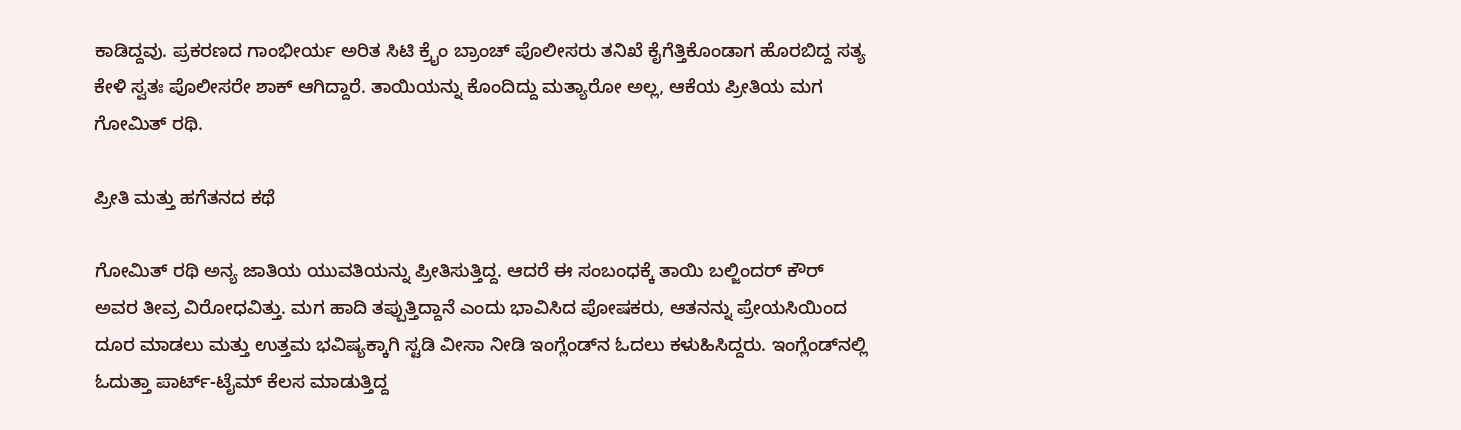ಕಾಡಿದ್ದವು. ಪ್ರಕರಣದ ಗಾಂಭೀರ್ಯ ಅರಿತ ಸಿಟಿ ಕ್ರೈಂ ಬ್ರಾಂಚ್ ಪೊಲೀಸರು ತನಿಖೆ ಕೈಗೆತ್ತಿಕೊಂಡಾಗ ಹೊರಬಿದ್ದ ಸತ್ಯ ಕೇಳಿ ಸ್ವತಃ ಪೊಲೀಸರೇ ಶಾಕ್ ಆಗಿದ್ದಾರೆ. ತಾಯಿಯನ್ನು ಕೊಂದಿದ್ದು ಮತ್ಯಾರೋ ಅಲ್ಲ, ಆಕೆಯ ಪ್ರೀತಿಯ ಮಗ ಗೋಮಿತ್ ರಥಿ.

ಪ್ರೀತಿ ಮತ್ತು ಹಗೆತನದ ಕಥೆ

ಗೋಮಿತ್ ರಥಿ ಅನ್ಯ ಜಾತಿಯ ಯುವತಿಯನ್ನು ಪ್ರೀತಿಸುತ್ತಿದ್ದ. ಆದರೆ ಈ ಸಂಬಂಧಕ್ಕೆ ತಾಯಿ ಬಲ್ಜಿಂದರ್ ಕೌರ್ ಅವರ ತೀವ್ರ ವಿರೋಧವಿತ್ತು. ಮಗ ಹಾದಿ ತಪ್ಪುತ್ತಿದ್ದಾನೆ ಎಂದು ಭಾವಿಸಿದ ಪೋಷಕರು, ಆತನನ್ನು ಪ್ರೇಯಸಿಯಿಂದ ದೂರ ಮಾಡಲು ಮತ್ತು ಉತ್ತಮ ಭವಿಷ್ಯಕ್ಕಾಗಿ ಸ್ಟಡಿ ವೀಸಾ ನೀಡಿ ಇಂಗ್ಲೆಂಡ್‌ನ ಓದಲು ಕಳುಹಿಸಿದ್ದರು. ಇಂಗ್ಲೆಂಡ್‌ನಲ್ಲಿ ಓದುತ್ತಾ ಪಾರ್ಟ್-ಟೈಮ್ ಕೆಲಸ ಮಾಡುತ್ತಿದ್ದ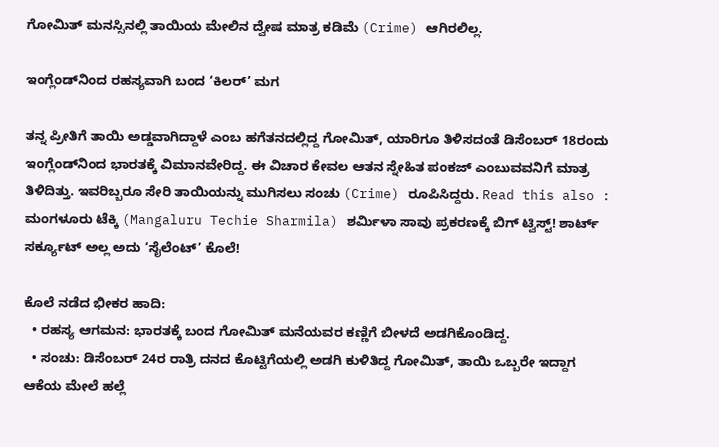ಗೋಮಿತ್ ಮನಸ್ಸಿನಲ್ಲಿ ತಾಯಿಯ ಮೇಲಿನ ದ್ವೇಷ ಮಾತ್ರ ಕಡಿಮೆ (Crime) ಆಗಿರಲಿಲ್ಲ.

ಇಂಗ್ಲೆಂಡ್‌ನಿಂದ ರಹಸ್ಯವಾಗಿ ಬಂದ ‘ಕಿಲರ್’ ಮಗ

ತನ್ನ ಪ್ರೀತಿಗೆ ತಾಯಿ ಅಡ್ಡವಾಗಿದ್ದಾಳೆ ಎಂಬ ಹಗೆತನದಲ್ಲಿದ್ದ ಗೋಮಿತ್, ಯಾರಿಗೂ ತಿಳಿಸದಂತೆ ಡಿಸೆಂಬರ್ 18ರಂದು ಇಂಗ್ಲೆಂಡ್‌ನಿಂದ ಭಾರತಕ್ಕೆ ವಿಮಾನವೇರಿದ್ದ. ಈ ವಿಚಾರ ಕೇವಲ ಆತನ ಸ್ನೇಹಿತ ಪಂಕಜ್ ಎಂಬುವವನಿಗೆ ಮಾತ್ರ ತಿಳಿದಿತ್ತು. ಇವರಿಬ್ಬರೂ ಸೇರಿ ತಾಯಿಯನ್ನು ಮುಗಿಸಲು ಸಂಚು (Crime) ರೂಪಿಸಿದ್ದರು. Read this also : ಮಂಗಳೂರು ಟೆಕ್ಕಿ (Mangaluru Techie Sharmila) ಶರ್ಮಿಳಾ ಸಾವು ಪ್ರಕರಣಕ್ಕೆ ಬಿಗ್ ಟ್ವಿಸ್ಟ್! ಶಾರ್ಟ್ ಸರ್ಕ್ಯೂಟ್ ಅಲ್ಲ ಅದು ‘ಸೈಲೆಂಟ್’ ಕೊಲೆ!

ಕೊಲೆ ನಡೆದ ಭೀಕರ ಹಾದಿ:
  • ರಹಸ್ಯ ಆಗಮನ: ಭಾರತಕ್ಕೆ ಬಂದ ಗೋಮಿತ್ ಮನೆಯವರ ಕಣ್ಣಿಗೆ ಬೀಳದೆ ಅಡಗಿಕೊಂಡಿದ್ದ.
  • ಸಂಚು: ಡಿಸೆಂಬರ್ 24ರ ರಾತ್ರಿ ದನದ ಕೊಟ್ಟಿಗೆಯಲ್ಲಿ ಅಡಗಿ ಕುಳಿತಿದ್ದ ಗೋಮಿತ್, ತಾಯಿ ಒಬ್ಬರೇ ಇದ್ದಾಗ ಆಕೆಯ ಮೇಲೆ ಹಲ್ಲೆ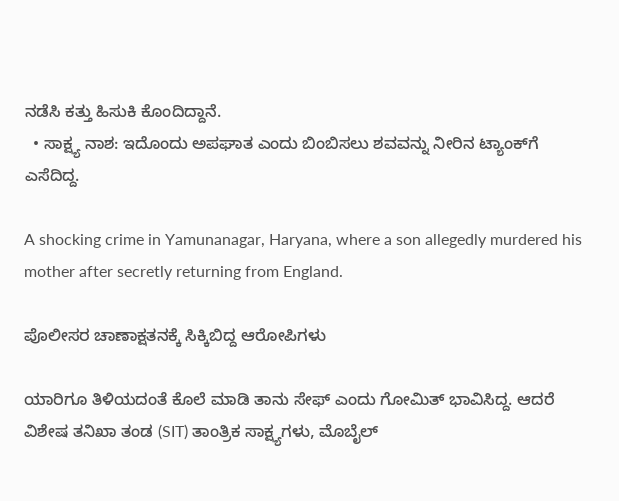ನಡೆಸಿ ಕತ್ತು ಹಿಸುಕಿ ಕೊಂದಿದ್ದಾನೆ.
  • ಸಾಕ್ಷ್ಯ ನಾಶ: ಇದೊಂದು ಅಪಘಾತ ಎಂದು ಬಿಂಬಿಸಲು ಶವವನ್ನು ನೀರಿನ ಟ್ಯಾಂಕ್‌ಗೆ ಎಸೆದಿದ್ದ.

A shocking crime in Yamunanagar, Haryana, where a son allegedly murdered his mother after secretly returning from England.

ಪೊಲೀಸರ ಚಾಣಾಕ್ಷತನಕ್ಕೆ ಸಿಕ್ಕಿಬಿದ್ದ ಆರೋಪಿಗಳು

ಯಾರಿಗೂ ತಿಳಿಯದಂತೆ ಕೊಲೆ ಮಾಡಿ ತಾನು ಸೇಫ್ ಎಂದು ಗೋಮಿತ್ ಭಾವಿಸಿದ್ದ. ಆದರೆ ವಿಶೇಷ ತನಿಖಾ ತಂಡ (SIT) ತಾಂತ್ರಿಕ ಸಾಕ್ಷ್ಯಗಳು, ಮೊಬೈಲ್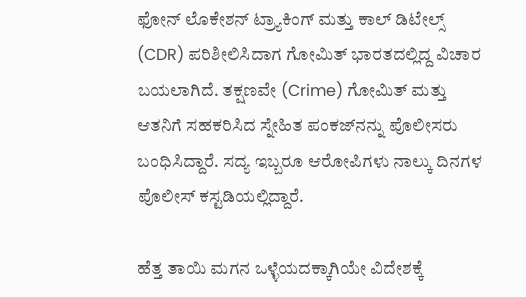ಫೋನ್ ಲೊಕೇಶನ್ ಟ್ರ್ಯಾಕಿಂಗ್ ಮತ್ತು ಕಾಲ್ ಡಿಟೇಲ್ಸ್ (CDR) ಪರಿಶೀಲಿಸಿದಾಗ ಗೋಮಿತ್ ಭಾರತದಲ್ಲಿದ್ದ ವಿಚಾರ ಬಯಲಾಗಿದೆ. ತಕ್ಷಣವೇ (Crime) ಗೋಮಿತ್ ಮತ್ತು ಆತನಿಗೆ ಸಹಕರಿಸಿದ ಸ್ನೇಹಿತ ಪಂಕಜ್‌ನನ್ನು ಪೊಲೀಸರು ಬಂಧಿಸಿದ್ದಾರೆ. ಸದ್ಯ ಇಬ್ಬರೂ ಆರೋಪಿಗಳು ನಾಲ್ಕು ದಿನಗಳ ಪೊಲೀಸ್ ಕಸ್ಟಡಿಯಲ್ಲಿದ್ದಾರೆ.

ಹೆತ್ತ ತಾಯಿ ಮಗನ ಒಳ್ಳೆಯದಕ್ಕಾಗಿಯೇ ವಿದೇಶಕ್ಕೆ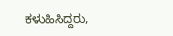ಕಳುಹಿಸಿದ್ದರು,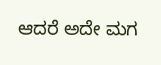ಆದರೆ ಅದೇ ಮಗ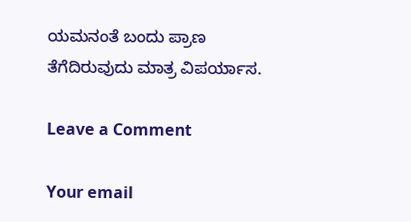ಯಮನಂತೆ ಬಂದು ಪ್ರಾಣ ತೆಗೆದಿರುವುದು ಮಾತ್ರ ವಿಪರ್ಯಾಸ.

Leave a Comment

Your email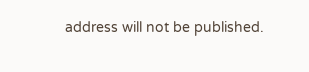address will not be published.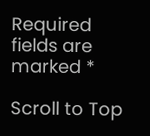Required fields are marked *

Scroll to Top